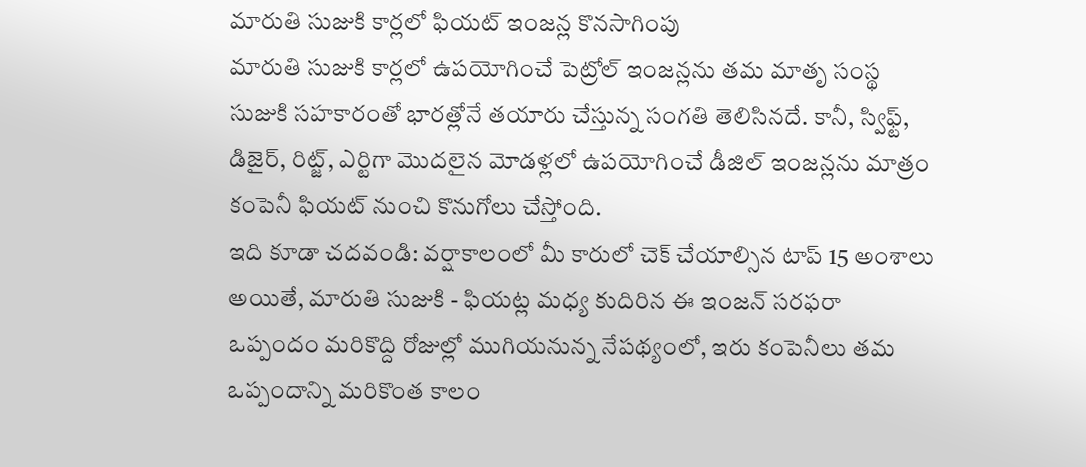మారుతి సుజుకి కార్లలో ఫియట్ ఇంజన్ల కొనసాగింపు
మారుతి సుజుకి కార్లలో ఉపయోగించే పెట్రోల్ ఇంజన్లను తమ మాతృ సంస్థ సుజుకి సహకారంతో భారత్లోనే తయారు చేస్తున్న సంగతి తెలిసినదే. కానీ, స్విఫ్ట్, డిజైర్, రిట్జ్, ఎర్టిగా మొదలైన మోడళ్లలో ఉపయోగించే డీజిల్ ఇంజన్లను మాత్రం కంపెనీ ఫియట్ నుంచి కొనుగోలు చేస్తోంది.
ఇది కూడా చదవండి: వర్షాకాలంలో మీ కారులో చెక్ చేయాల్సిన టాప్ 15 అంశాలు
అయితే, మారుతి సుజుకి - ఫియట్ల మధ్య కుదిరిన ఈ ఇంజన్ సరఫరా ఒప్పందం మరికొద్ది రోజుల్లో ముగియనున్న నేపథ్యంలో, ఇరు కంపెనీలు తమ ఒప్పందాన్ని మరికొంత కాలం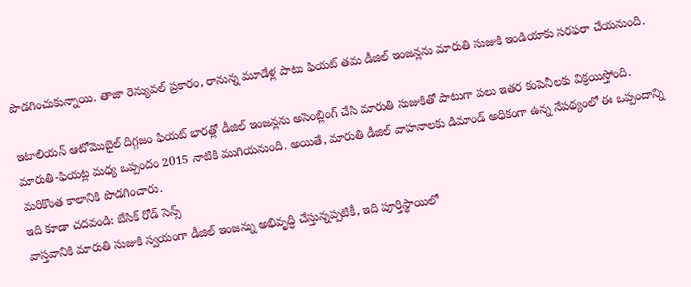పొడగించుకున్నాయి. తాజా రెన్యువల్ ప్రకారం, రానున్న మూడేళ్ల పాటు ఫియట్ తమ డీజిల్ ఇంజన్లను మారుతి సుజుకి ఇండియాకు సరఫరా చేయనుంది.

ఇటాలియన్ ఆటోమొబైల్ దిగ్గజం ఫియట్ భారత్లో డీజిల్ ఇంజన్లను అసెంబ్లింగ్ చేసి మారుతి సుజుకితో పాటుగా పలు ఇతర కంపెనీలకు విక్రయిస్తోంది. మారుతి-ఫియట్ల మధ్య ఒప్పందం 2015 నాటికి ముగియనుంది. అయితే, మారుతి డీజిల్ వాహనాలకు డిమాండ్ అధికంగా ఉన్న నేపథ్యంలో ఈ ఒప్పందాన్ని మరికొంత కాలానికి పొడగించారు.
ఇది కూడా చదవండి: బేసిక్ రోడ్ సెన్స్
వాస్తవానికి మారుతి సుజుకి స్వయంగా డీజిల్ ఇంజన్ను అభివృద్ధి చేస్తున్నప్పటికీ, ఇది పూర్తిస్థాయిలో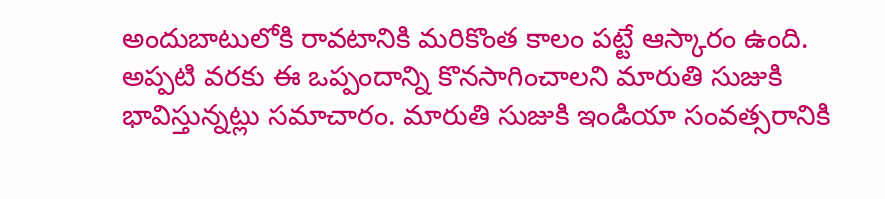అందుబాటులోకి రావటానికి మరికొంత కాలం పట్టే ఆస్కారం ఉంది. అప్పటి వరకు ఈ ఒప్పందాన్ని కొనసాగించాలని మారుతి సుజుకి భావిస్తున్నట్లు సమాచారం. మారుతి సుజుకి ఇండియా సంవత్సరానికి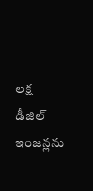లక్ష డీజిల్ ఇంజన్లను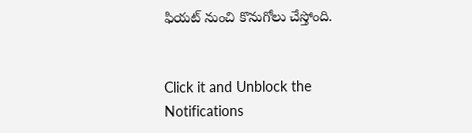ఫియట్ నుంచి కొనుగోలు చేస్తోంది.


Click it and Unblock the Notifications